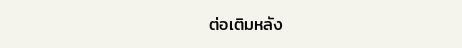ต่อเติมหลัง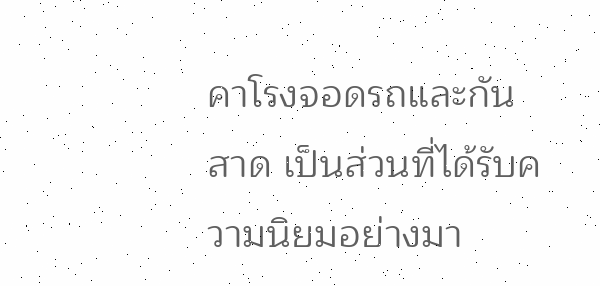คาโรงจอดรถและกันสาด เป็นส่วนที่ได้รับความนิยมอย่างมา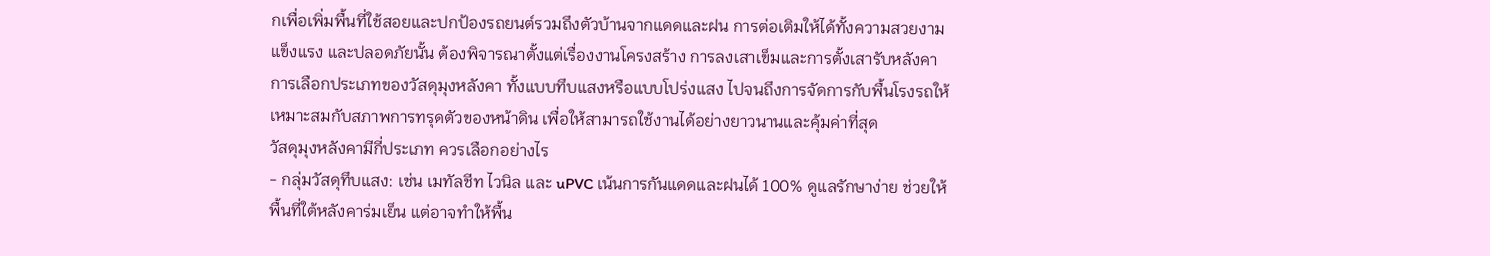กเพื่อเพิ่มพื้นที่ใช้สอยและปกป้องรถยนต์รวมถึงตัวบ้านจากแดดและฝน การต่อเติมให้ได้ทั้งความสวยงาม แข็งแรง และปลอดภัยนั้น ต้องพิจารณาตั้งแต่เรื่องงานโครงสร้าง การลงเสาเข็มและการตั้งเสารับหลังคา การเลือกประเภทของวัสดุมุงหลังคา ทั้งแบบทึบแสงหรือแบบโปร่งแสง ไปจนถึงการจัดการกับพื้นโรงรถให้เหมาะสมกับสภาพการทรุดตัวของหน้าดิน เพื่อให้สามารถใช้งานได้อย่างยาวนานและคุ้มค่าที่สุด
วัสดุมุงหลังคามีกี่ประเภท ควรเลือกอย่างไร
- กลุ่มวัสดุทึบแสง: เช่น เมทัลชีท ไวนิล และ uPVC เน้นการกันแดดและฝนได้ 100% ดูแลรักษาง่าย ช่วยให้พื้นที่ใต้หลังคาร่มเย็น แต่อาจทำให้พื้น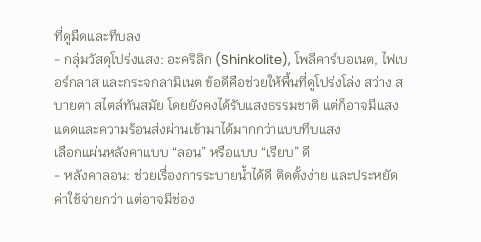ที่ดูมืดและทึบลง
- กลุ่มวัสดุโปร่งแสง: อะคริลิก (Shinkolite), โพลีคาร์บอเนต, ไฟเบอร์กลาส และกระจกลามิเนต ข้อดีคือช่วยให้พื้นที่ดูโปร่งโล่ง สว่าง สบายตา สไตล์ทันสมัย โดยยังคงได้รับแสงธรรมชาติ แต่ก็อาจมีแสงแดดและความร้อนส่งผ่านเข้ามาได้มากกว่าแบบทึบแสง
เลือกแผ่นหลังคาแบบ “ลอน” หรือแบบ “เรียบ” ดี
- หลังคาลอน: ช่วยเรื่องการระบายน้ำได้ดี ติดตั้งง่าย และประหยัดค่าใช้จ่ายกว่า แต่อาจมีช่อง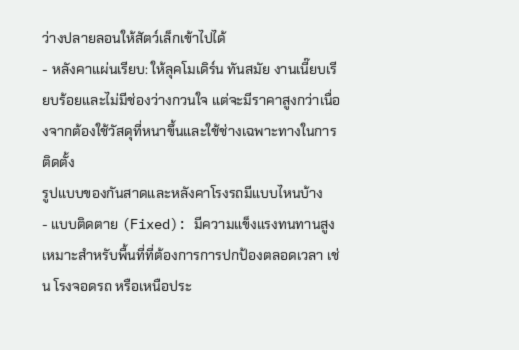ว่างปลายลอนให้สัตว์เล็กเข้าไปได้
- หลังคาแผ่นเรียบ: ให้ลุคโมเดิร์น ทันสมัย งานเนี๊ยบเรียบร้อยและไม่มีช่องว่างกวนใจ แต่จะมีราคาสูงกว่าเนื่องจากต้องใช้วัสดุที่หนาขึ้นและใช้ช่างเฉพาะทางในการติดตั้ง
รูปแบบของกันสาดและหลังคาโรงรถมีแบบไหนบ้าง
- แบบติดตาย (Fixed): มีความแข็งแรงทนทานสูง เหมาะสำหรับพื้นที่ที่ต้องการการปกป้องตลอดเวลา เช่น โรงจอดรถ หรือเหนือประ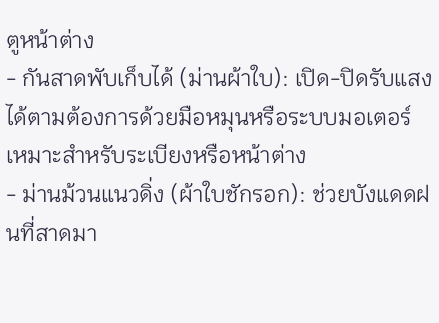ตูหน้าต่าง
- กันสาดพับเก็บได้ (ม่านผ้าใบ): เปิด-ปิดรับแสงได้ตามต้องการด้วยมือหมุนหรือระบบมอเตอร์ เหมาะสำหรับระเบียงหรือหน้าต่าง
- ม่านม้วนแนวดิ่ง (ผ้าใบชักรอก): ช่วยบังแดดฝนที่สาดมา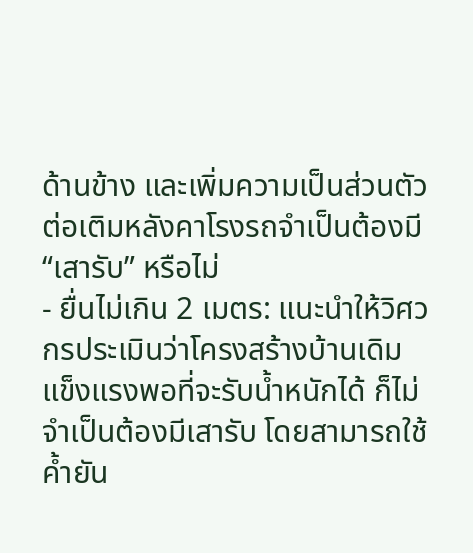ด้านข้าง และเพิ่มความเป็นส่วนตัว
ต่อเติมหลังคาโรงรถจำเป็นต้องมี “เสารับ” หรือไม่
- ยื่นไม่เกิน 2 เมตร: แนะนำให้วิศวกรประเมินว่าโครงสร้างบ้านเดิมแข็งแรงพอที่จะรับน้ำหนักได้ ก็ไม่จำเป็นต้องมีเสารับ โดยสามารถใช้ค้ำยัน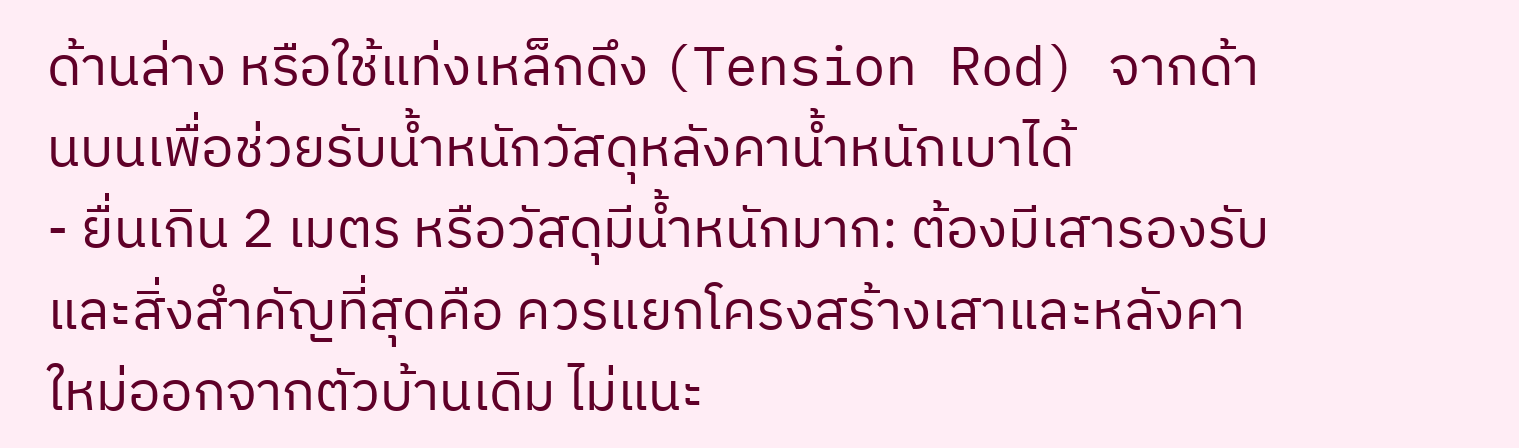ด้านล่าง หรือใช้แท่งเหล็กดึง (Tension Rod) จากด้านบนเพื่อช่วยรับน้ำหนักวัสดุหลังคาน้ำหนักเบาได้
- ยื่นเกิน 2 เมตร หรือวัสดุมีน้ำหนักมาก: ต้องมีเสารองรับ และสิ่งสำคัญที่สุดคือ ควรแยกโครงสร้างเสาและหลังคาใหม่ออกจากตัวบ้านเดิม ไม่แนะ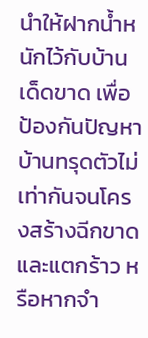นำให้ฝากน้ำหนักไว้กับบ้านเด็ดขาด เพื่อป้องกันปัญหาบ้านทรุดตัวไม่เท่ากันจนโครงสร้างฉีกขาดและแตกร้าว หรือหากจำ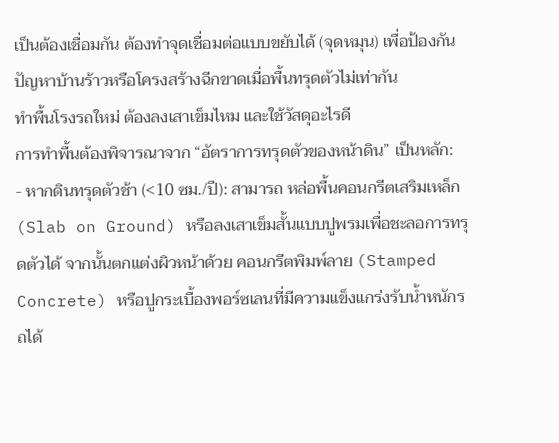เป็นต้องเชื่อมกัน ต้องทำจุดเชื่อมต่อแบบขยับได้ (จุดหมุน) เพื่อป้องกันปัญหาบ้านร้าวหรือโครงสร้างฉีกขาดเมื่อพื้นทรุดตัวไม่เท่ากัน
ทำพื้นโรงรถใหม่ ต้องลงเสาเข็มไหม และใช้วัสดุอะไรดี
การทำพื้นต้องพิจารณาจาก “อัตราการทรุดตัวของหน้าดิน” เป็นหลัก:
- หากดินทรุดตัวช้า (<10 ซม./ปี): สามารถ หล่อพื้นคอนกรีตเสริมเหล็ก (Slab on Ground) หรือลงเสาเข็มสั้นแบบปูพรมเพื่อชะลอการทรุดตัวได้ จากนั้นตกแต่งผิวหน้าด้วย คอนกรีตพิมพ์ลาย (Stamped Concrete) หรือปูกระเบื้องพอร์ซเลนที่มีความแข็งแกร่งรับน้ำหนักรถได้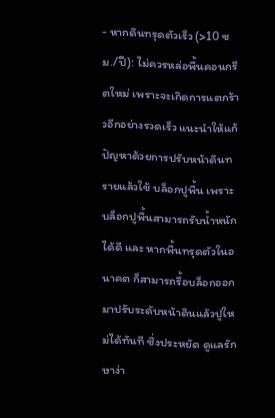- หากดินทรุดตัวเร็ว (>10 ซม./ปี): ไม่ควรหล่อพื้นคอนกรีตใหม่ เพราะจะเกิดการแตกร้าวอีกอย่างรวดเร็ว แนะนำให้แก้ปัญหาด้วยการปรับหน้าดินทรายแล้วใช้ บล็อกปูพื้น เพราะบล็อกปูพื้นสามารถรับน้ำหนักได้ดี และ หากพื้นทรุดตัวในอนาคต ก็สามารถรื้อบล็อกออกมาปรับระดับหน้าดินแล้วปูใหม่ได้ทันที ซึ่งประหยัด ดูแลรักษาง่า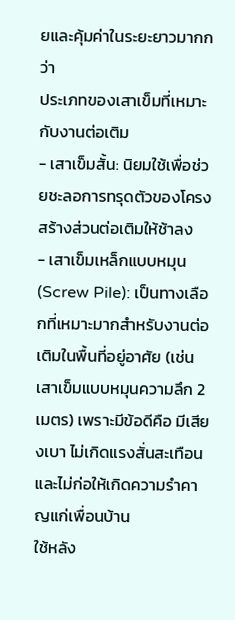ยและคุ้มค่าในระยะยาวมากกว่า
ประเภทของเสาเข็มที่เหมาะกับงานต่อเติม
- เสาเข็มสั้น: นิยมใช้เพื่อช่วยชะลอการทรุดตัวของโครงสร้างส่วนต่อเติมให้ช้าลง
- เสาเข็มเหล็กแบบหมุน (Screw Pile): เป็นทางเลือกที่เหมาะมากสำหรับงานต่อเติมในพื้นที่อยู่อาศัย (เช่น เสาเข็มแบบหมุนความลึก 2 เมตร) เพราะมีข้อดีคือ มีเสียงเบา ไม่เกิดแรงสั่นสะเทือน และไม่ก่อให้เกิดความรำคาญแก่เพื่อนบ้าน
ใช้หลัง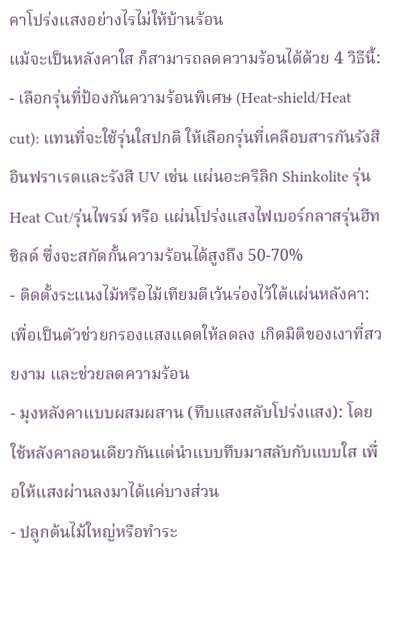คาโปร่งแสงอย่างไรไม่ให้บ้านร้อน
แม้จะเป็นหลังคาใส ก็สามารถลดความร้อนได้ด้วย 4 วิธีนี้:
- เลือกรุ่นที่ป้องกันความร้อนพิเศษ (Heat-shield/Heat cut): แทนที่จะใช้รุ่นใสปกติ ให้เลือกรุ่นที่เคลือบสารกันรังสี อินฟราเรดและรังสี UV เช่น แผ่นอะคริลิก Shinkolite รุ่น Heat Cut/รุ่นไพรม์ หรือ แผ่นโปร่งแสงไฟเบอร์กลาสรุ่นฮีทชิลด์ ซึ่งจะสกัดกั้นความร้อนได้สูงถึง 50-70%
- ติดตั้งระแนงไม้หรือไม้เทียมตีเว้นร่องไว้ใต้แผ่นหลังคา: เพื่อเป็นตัวช่วยกรองแสงแดดให้ลดลง เกิดมิติของเงาที่สวยงาม และช่วยลดความร้อน
- มุงหลังคาแบบผสมผสาน (ทึบแสงสลับโปร่งแสง): โดยใช้หลังคาลอนเดียวกันแต่นำแบบทึบมาสลับกับแบบใส เพื่อให้แสงผ่านลงมาได้แค่บางส่วน
- ปลูกต้นไม้ใหญ่หรือทำระ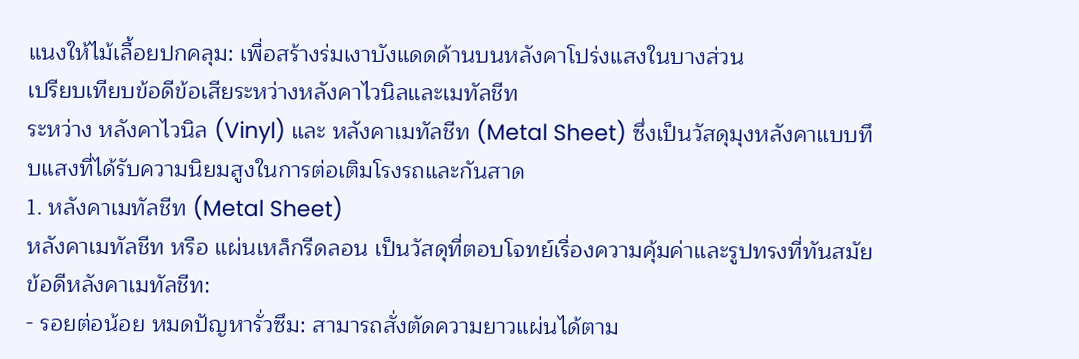แนงให้ไม้เลื้อยปกคลุม: เพื่อสร้างร่มเงาบังแดดด้านบนหลังคาโปร่งแสงในบางส่วน
เปรียบเทียบข้อดีข้อเสียระหว่างหลังคาไวนิลและเมทัลชีท
ระหว่าง หลังคาไวนิล (Vinyl) และ หลังคาเมทัลชีท (Metal Sheet) ซึ่งเป็นวัสดุมุงหลังคาแบบทึบแสงที่ได้รับความนิยมสูงในการต่อเติมโรงรถและกันสาด
1. หลังคาเมทัลชีท (Metal Sheet)
หลังคาเมทัลชีท หรือ แผ่นเหล็กรีดลอน เป็นวัสดุที่ตอบโจทย์เรื่องความคุ้มค่าและรูปทรงที่ทันสมัย
ข้อดีหลังคาเมทัลชีท:
- รอยต่อน้อย หมดปัญหารั่วซึม: สามารถสั่งตัดความยาวแผ่นได้ตาม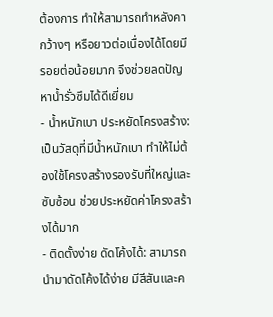ต้องการ ทำให้สามารถทำหลังคากว้างๆ หรือยาวต่อเนื่องได้โดยมีรอยต่อน้อยมาก จึงช่วยลดปัญหาน้ำรั่วซึมได้ดีเยี่ยม
- น้ำหนักเบา ประหยัดโครงสร้าง: เป็นวัสดุที่มีน้ำหนักเบา ทำให้ไม่ต้องใช้โครงสร้างรองรับที่ใหญ่และซับซ้อน ช่วยประหยัดค่าโครงสร้างได้มาก
- ติดตั้งง่าย ดัดโค้งได้: สามารถนำมาดัดโค้งได้ง่าย มีสีสันและค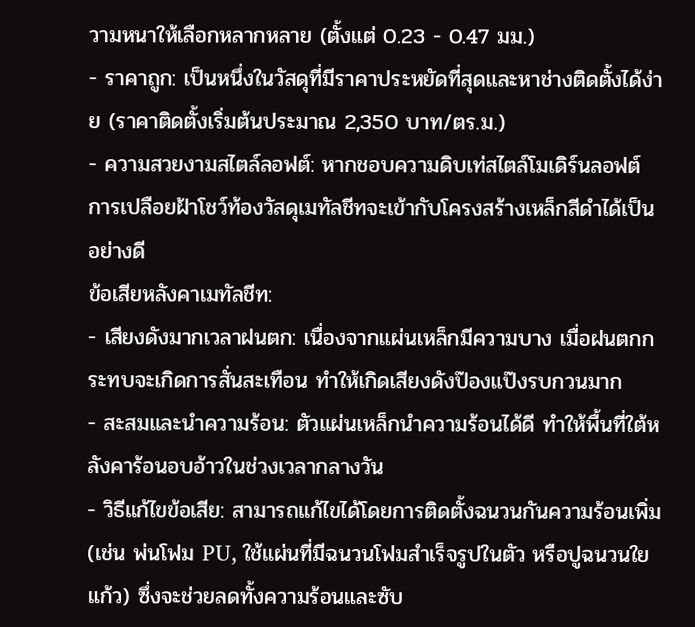วามหนาให้เลือกหลากหลาย (ตั้งแต่ 0.23 - 0.47 มม.)
- ราคาถูก: เป็นหนึ่งในวัสดุที่มีราคาประหยัดที่สุดและหาช่างติดตั้งได้ง่าย (ราคาติดตั้งเริ่มต้นประมาณ 2,350 บาท/ตร.ม.)
- ความสวยงามสไตล์ลอฟต์: หากชอบความดิบเท่สไตล์โมเดิร์นลอฟต์ การเปลือยฝ้าโชว์ท้องวัสดุเมทัลชีทจะเข้ากับโครงสร้างเหล็กสีดำได้เป็นอย่างดี
ข้อเสียหลังคาเมทัลชีท:
- เสียงดังมากเวลาฝนตก: เนื่องจากแผ่นเหล็กมีความบาง เมื่อฝนตกกระทบจะเกิดการสั่นสะเทือน ทำให้เกิดเสียงดังป๊องแป๊งรบกวนมาก
- สะสมและนำความร้อน: ตัวแผ่นเหล็กนำความร้อนได้ดี ทำให้พื้นที่ใต้หลังคาร้อนอบอ้าวในช่วงเวลากลางวัน
- วิธีแก้ไขข้อเสีย: สามารถแก้ไขได้โดยการติดตั้งฉนวนกันความร้อนเพิ่ม (เช่น พ่นโฟม PU, ใช้แผ่นที่มีฉนวนโฟมสำเร็จรูปในตัว หรือปูฉนวนใยแก้ว) ซึ่งจะช่วยลดทั้งความร้อนและซับ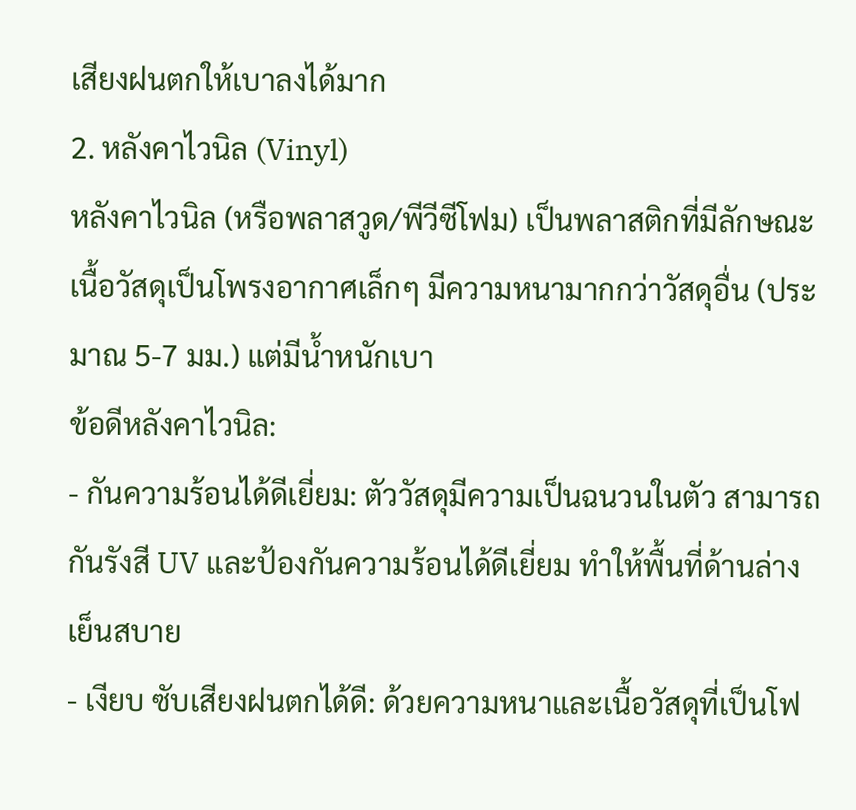เสียงฝนตกให้เบาลงได้มาก
2. หลังคาไวนิล (Vinyl)
หลังคาไวนิล (หรือพลาสวูด/พีวีซีโฟม) เป็นพลาสติกที่มีลักษณะเนื้อวัสดุเป็นโพรงอากาศเล็กๆ มีความหนามากกว่าวัสดุอื่น (ประมาณ 5-7 มม.) แต่มีน้ำหนักเบา
ข้อดีหลังคาไวนิล:
- กันความร้อนได้ดีเยี่ยม: ตัววัสดุมีความเป็นฉนวนในตัว สามารถกันรังสี UV และป้องกันความร้อนได้ดีเยี่ยม ทำให้พื้นที่ด้านล่างเย็นสบาย
- เงียบ ซับเสียงฝนตกได้ดี: ด้วยความหนาและเนื้อวัสดุที่เป็นโฟ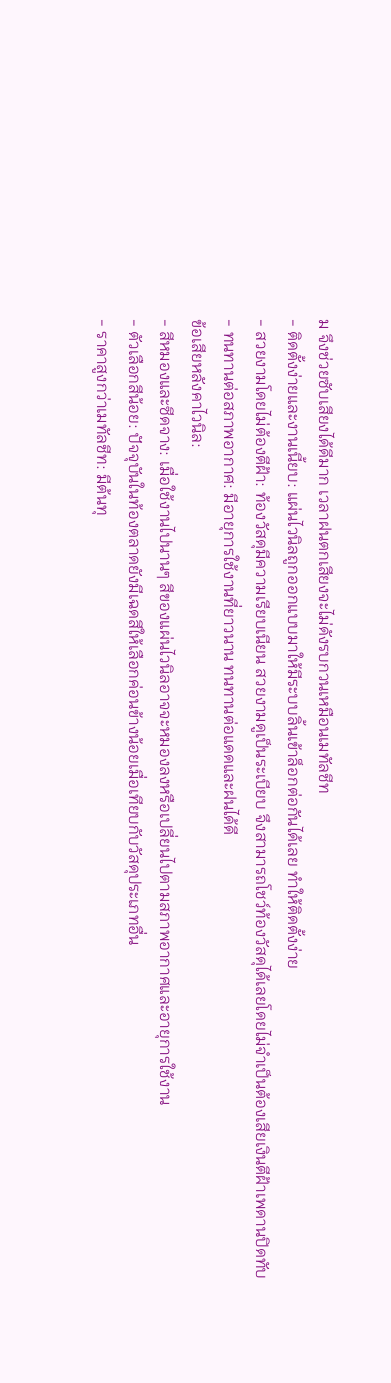ม จึงช่วยซับเสียงได้ดีมาก เวลาฝนตกเสียงจะไม่ดังรบกวนเหมือนเมทัลชีท
- ติดตั้งง่ายและงานเนี้ยบ: แผ่นไวนิลถูกออกแบบมาให้มีระบบลิ้นเข้าล็อกต่อกันได้เลย ทำให้ติดตั้งง่าย
- สวยงามโดยไม่ต้องตีฝ้า: ท้องวัสดุมีความเรียบเนียน สวยงามดูเป็นระเบียบ จึงสามารถโชว์ท้องวัสดุได้เลยโดยไม่จำเป็นต้องเสียเงินตีฝ้าเพดานปิดทับ
- ทนทานต่อสภาพอากาศ: มีอายุการใช้งานที่ยาวนาน ทนทานต่อแดดและฝนได้ดี
ข้อเสียหลังคาไวนิล:
- สีหมองและซีดจาง: เมื่อใช้งานไปนานๆ สีของแผ่นไวนิลอาจจะหมองลงหรือเปลี่ยนไปตามสภาพอากาศและอายุการใช้งาน
- ตัวเลือกสีน้อย: ปัจจุบันในท้องตลาดยังมีเฉดสีให้เลือกค่อนข้างน้อยเมื่อเทียบกับวัสดุประเภทอื่น
- ราคาสูงกว่าเมทัลชีท: มีต้นทุ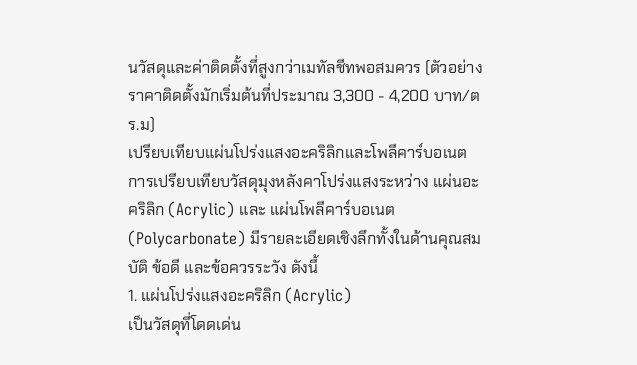นวัสดุและค่าติดตั้งที่สูงกว่าเมทัลชีทพอสมควร (ตัวอย่างราคาติดตั้งมักเริ่มต้นที่ประมาณ 3,300 - 4,200 บาท/ตร.ม)
เปรียบเทียบแผ่นโปร่งแสงอะคริลิกและโพลีคาร์บอเนต
การเปรียบเทียบวัสดุมุงหลังคาโปร่งแสงระหว่าง แผ่นอะคริลิก (Acrylic) และ แผ่นโพลีคาร์บอเนต (Polycarbonate) มีรายละเอียดเชิงลึกทั้งในด้านคุณสมบัติ ข้อดี และข้อควรระวัง ดังนี้
1. แผ่นโปร่งแสงอะคริลิก (Acrylic)
เป็นวัสดุที่โดดเด่น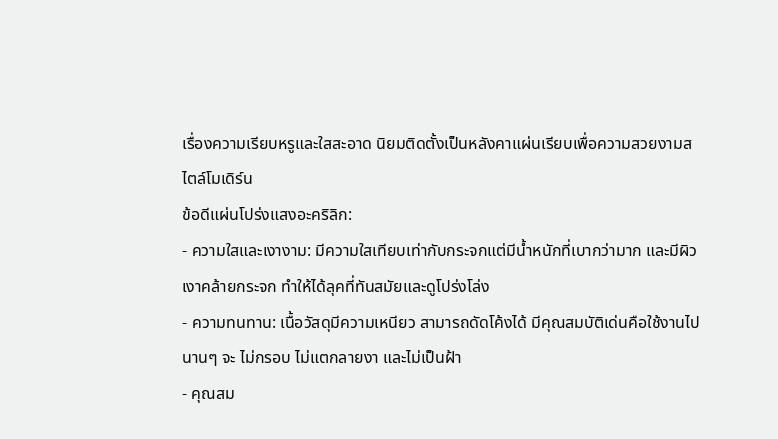เรื่องความเรียบหรูและใสสะอาด นิยมติดตั้งเป็นหลังคาแผ่นเรียบเพื่อความสวยงามสไตล์โมเดิร์น
ข้อดีแผ่นโปร่งแสงอะคริลิก:
- ความใสและเงางาม: มีความใสเทียบเท่ากับกระจกแต่มีน้ำหนักที่เบากว่ามาก และมีผิวเงาคล้ายกระจก ทำให้ได้ลุคที่ทันสมัยและดูโปร่งโล่ง
- ความทนทาน: เนื้อวัสดุมีความเหนียว สามารถดัดโค้งได้ มีคุณสมบัติเด่นคือใช้งานไปนานๆ จะ ไม่กรอบ ไม่แตกลายงา และไม่เป็นฝ้า
- คุณสม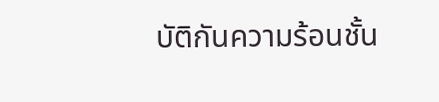บัติกันความร้อนชั้น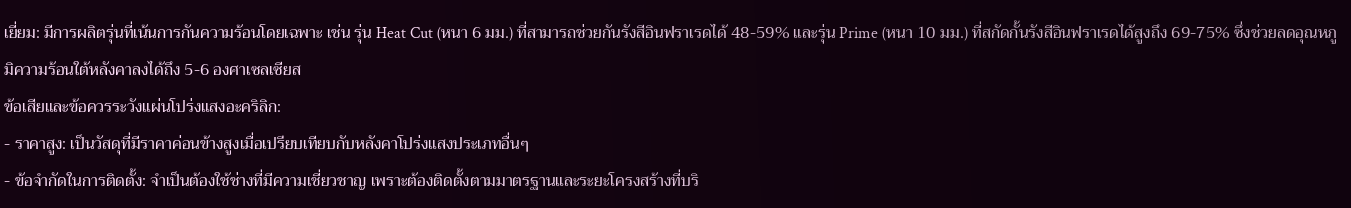เยี่ยม: มีการผลิตรุ่นที่เน้นการกันความร้อนโดยเฉพาะ เช่น รุ่น Heat Cut (หนา 6 มม.) ที่สามารถช่วยกันรังสีอินฟราเรดได้ 48-59% และรุ่น Prime (หนา 10 มม.) ที่สกัดกั้นรังสีอินฟราเรดได้สูงถึง 69-75% ซึ่งช่วยลดอุณหภูมิความร้อนใต้หลังคาลงได้ถึง 5-6 องศาเซลเซียส
ข้อเสียและข้อควรระวังแผ่นโปร่งแสงอะคริลิก:
- ราคาสูง: เป็นวัสดุที่มีราคาค่อนข้างสูงเมื่อเปรียบเทียบกับหลังคาโปร่งแสงประเภทอื่นๆ
- ข้อจำกัดในการติดตั้ง: จำเป็นต้องใช้ช่างที่มีความเชี่ยวชาญ เพราะต้องติดตั้งตามมาตรฐานและระยะโครงสร้างที่บริ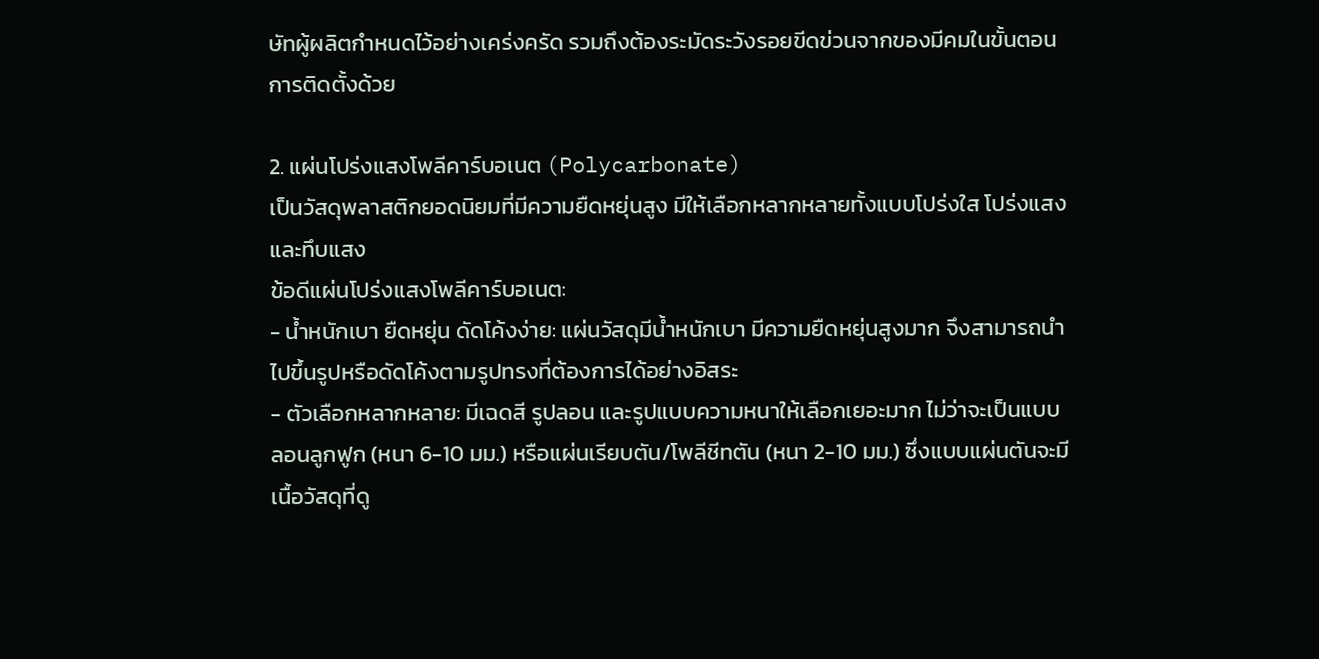ษัทผู้ผลิตกำหนดไว้อย่างเคร่งครัด รวมถึงต้องระมัดระวังรอยขีดข่วนจากของมีคมในขั้นตอนการติดตั้งด้วย

2. แผ่นโปร่งแสงโพลีคาร์บอเนต (Polycarbonate)
เป็นวัสดุพลาสติกยอดนิยมที่มีความยืดหยุ่นสูง มีให้เลือกหลากหลายทั้งแบบโปร่งใส โปร่งแสง และทึบแสง
ข้อดีแผ่นโปร่งแสงโพลีคาร์บอเนต:
- น้ำหนักเบา ยืดหยุ่น ดัดโค้งง่าย: แผ่นวัสดุมีน้ำหนักเบา มีความยืดหยุ่นสูงมาก จึงสามารถนำไปขึ้นรูปหรือดัดโค้งตามรูปทรงที่ต้องการได้อย่างอิสระ
- ตัวเลือกหลากหลาย: มีเฉดสี รูปลอน และรูปแบบความหนาให้เลือกเยอะมาก ไม่ว่าจะเป็นแบบลอนลูกฟูก (หนา 6-10 มม.) หรือแผ่นเรียบตัน/โพลีชีทตัน (หนา 2-10 มม.) ซึ่งแบบแผ่นตันจะมีเนื้อวัสดุที่ดู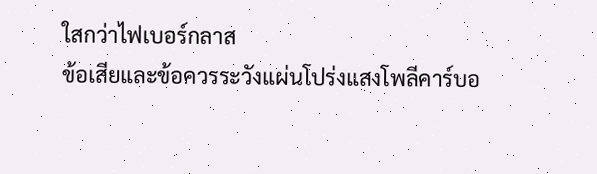ใสกว่าไฟเบอร์กลาส
ข้อเสียและข้อควรระวังแผ่นโปร่งแสงโพลีคาร์บอ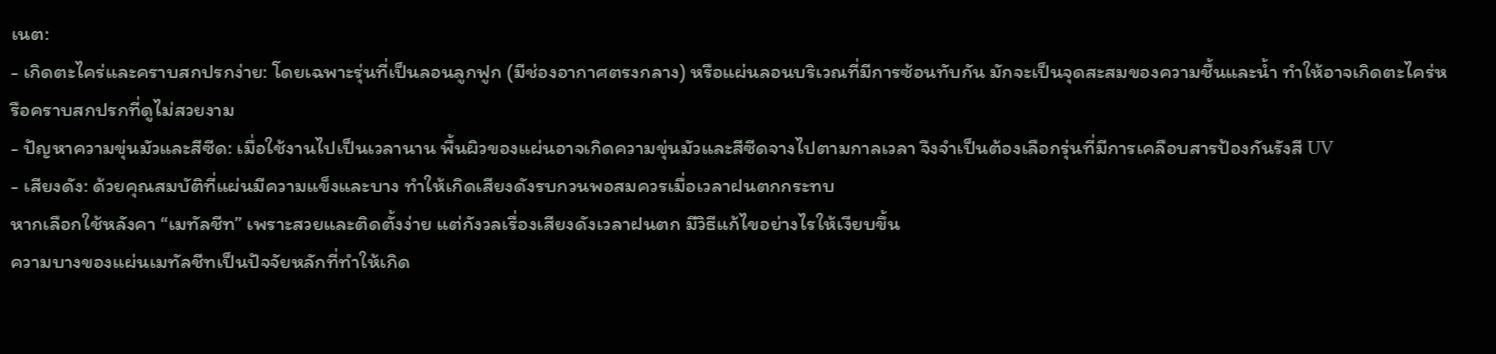เนต:
- เกิดตะไคร่และคราบสกปรกง่าย: โดยเฉพาะรุ่นที่เป็นลอนลูกฟูก (มีช่องอากาศตรงกลาง) หรือแผ่นลอนบริเวณที่มีการซ้อนทับกัน มักจะเป็นจุดสะสมของความชื้นและน้ำ ทำให้อาจเกิดตะไคร่หรือคราบสกปรกที่ดูไม่สวยงาม
- ปัญหาความขุ่นมัวและสีซีด: เมื่อใช้งานไปเป็นเวลานาน พื้นผิวของแผ่นอาจเกิดความขุ่นมัวและสีซีดจางไปตามกาลเวลา จึงจำเป็นต้องเลือกรุ่นที่มีการเคลือบสารป้องกันรังสี UV
- เสียงดัง: ด้วยคุณสมบัติที่แผ่นมีความแข็งและบาง ทำให้เกิดเสียงดังรบกวนพอสมควรเมื่อเวลาฝนตกกระทบ
หากเลือกใช้หลังคา “เมทัลชีท” เพราะสวยและติดตั้งง่าย แต่กังวลเรื่องเสียงดังเวลาฝนตก มีวิธีแก้ไขอย่างไรให้เงียบขึ้น
ความบางของแผ่นเมทัลชีทเป็นปัจจัยหลักที่ทำให้เกิด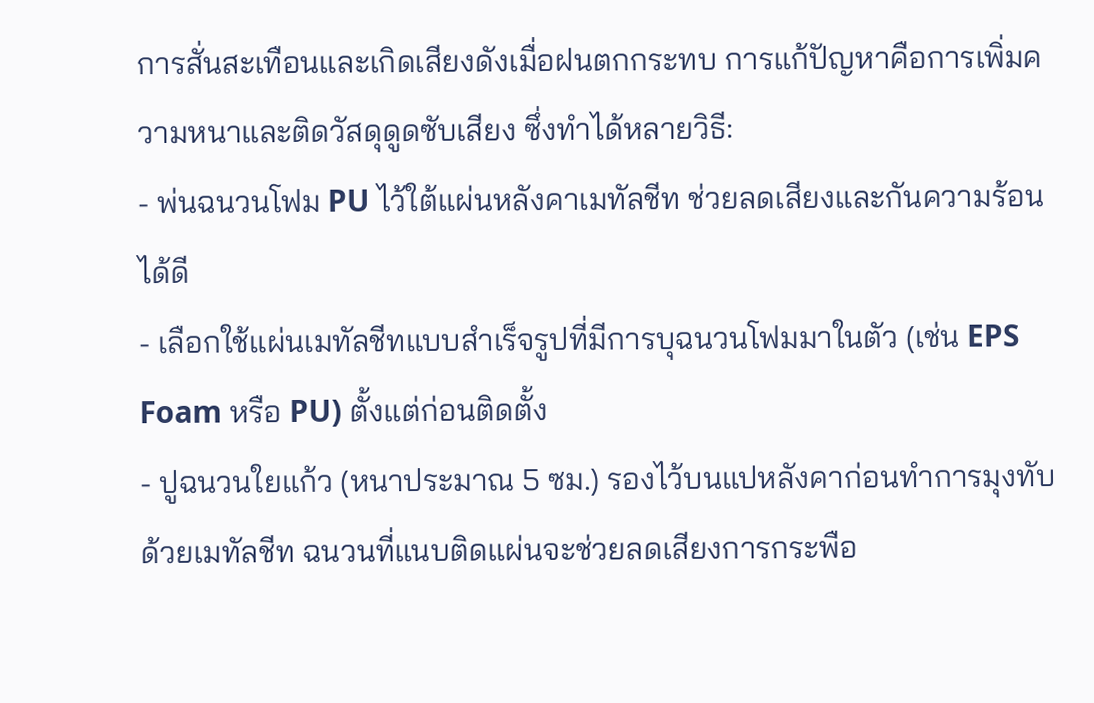การสั่นสะเทือนและเกิดเสียงดังเมื่อฝนตกกระทบ การแก้ปัญหาคือการเพิ่มความหนาและติดวัสดุดูดซับเสียง ซึ่งทำได้หลายวิธี:
- พ่นฉนวนโฟม PU ไว้ใต้แผ่นหลังคาเมทัลชีท ช่วยลดเสียงและกันความร้อนได้ดี
- เลือกใช้แผ่นเมทัลชีทแบบสำเร็จรูปที่มีการบุฉนวนโฟมมาในตัว (เช่น EPS Foam หรือ PU) ตั้งแต่ก่อนติดตั้ง
- ปูฉนวนใยแก้ว (หนาประมาณ 5 ซม.) รองไว้บนแปหลังคาก่อนทำการมุงทับด้วยเมทัลชีท ฉนวนที่แนบติดแผ่นจะช่วยลดเสียงการกระพือ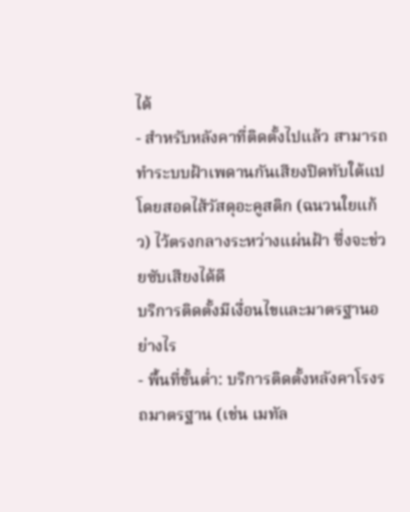ได้
- สำหรับหลังคาที่ติดตั้งไปแล้ว สามารถทำระบบฝ้าเพดานกันเสียงปิดทับใต้แป โดยสอดไส้วัสดุอะคูสติก (ฉนวนใยแก้ว) ไว้ตรงกลางระหว่างแผ่นฝ้า ซึ่งจะช่วยซับเสียงได้ดี
บริการติดตั้งมีเงื่อนไขและมาตรฐานอย่างไร
- พื้นที่ขั้นต่ำ: บริการติดตั้งหลังคาโรงรถมาตรฐาน (เช่น เมทัล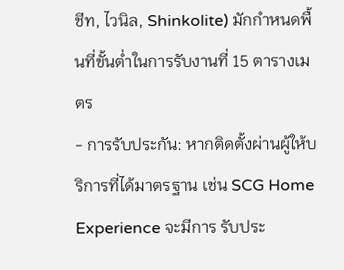ชีท, ไวนิล, Shinkolite) มักกำหนดพื้นที่ขั้นต่ำในการรับงานที่ 15 ตารางเมตร
- การรับประกัน: หากติดตั้งผ่านผู้ให้บริการที่ได้มาตรฐาน เช่น SCG Home Experience จะมีการ รับประ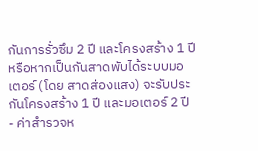กันการรั่วซึม 2 ปี และโครงสร้าง 1 ปี หรือหากเป็นกันสาดพับได้ระบบมอเตอร์ (โดย สาดส่องแสง) จะรับประกันโครงสร้าง 1 ปี และมอเตอร์ 2 ปี
- ค่าสำรวจห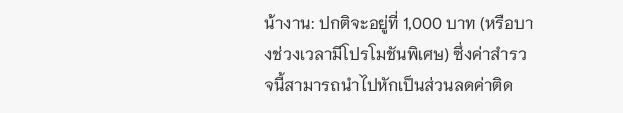น้างาน: ปกติจะอยู่ที่ 1,000 บาท (หรือบางช่วงเวลามีโปรโมชันพิเศษ) ซึ่งค่าสำรวจนี้สามารถนำไปหักเป็นส่วนลดค่าติด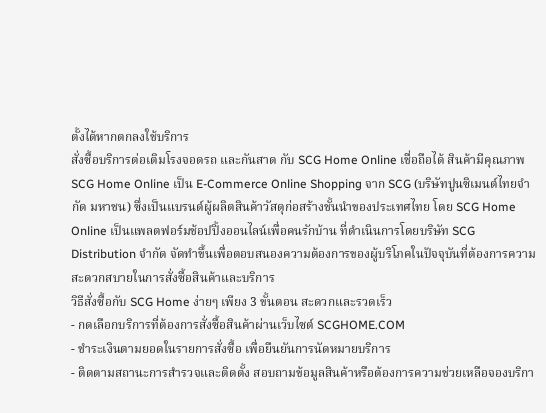ตั้งได้หากตกลงใช้บริการ
สั่งซื้อบริการต่อเติมโรงจอดรถ และกันสาด กับ SCG Home Online เชื่อถือได้ สินค้ามีคุณภาพ
SCG Home Online เป็น E-Commerce Online Shopping จาก SCG (บริษัทปูนซิเมนต์ไทยจำกัด มหาชน) ซึ่งเป็นแบรนด์ผู้ผลิตสินค้าวัสดุก่อสร้างชั้นนำของประเทศไทย โดย SCG Home Online เป็นแพลตฟอร์มช้อปปิ้งออนไลน์เพื่อคนรักบ้าน ที่ดำเนินการโดยบริษัท SCG Distribution จำกัด จัดทำขึ้นเพื่อตอบสนองความต้องการของผู้บริโภคในปัจจุบันที่ต้องการความสะดวกสบายในการสั่งซื้อสินค้าและบริการ
วิธีสั่งซื้อกับ SCG Home ง่ายๆ เพียง 3 ขั้นตอน สะดวกและรวดเร็ว
- กดเลือกบริการที่ต้องการสั่งซื้อสินค้าผ่านเว็บไซต์ SCGHOME.COM
- ชำระเงินตามยอดในรายการสั่งซื้อ เพื่อยืนยันการนัดหมายบริการ
- ติดตามสถานะการสำรวจและติดตั้ง สอบถามข้อมูลสินค้าหรือต้องการความช่วยเหลือจองบริกา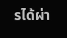รได้ผ่า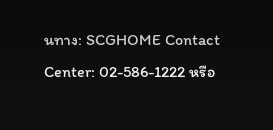นทาง: SCGHOME Contact Center: 02-586-1222 หรือ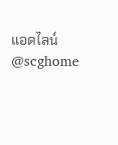แอดไลน์ @scghome